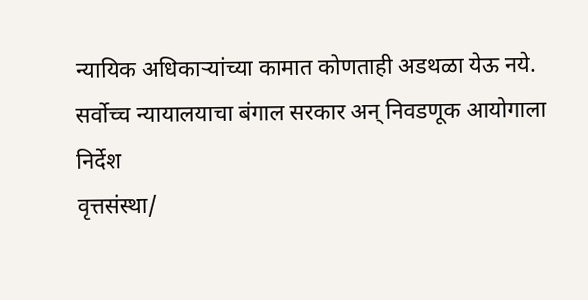न्यायिक अधिकाऱ्यांच्या कामात कोणताही अडथळा येऊ नये.
सर्वोच्च न्यायालयाचा बंगाल सरकार अन् निवडणूक आयोगाला निर्देश
वृत्तसंस्था/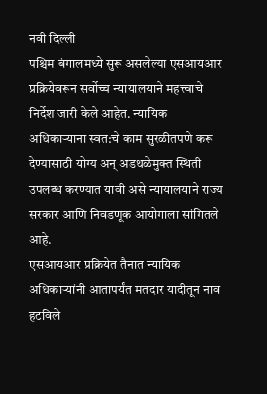नवी दिल्ली
पश्चिम बंगालमध्ये सुरू असलेल्या एसआयआर प्रक्रियेवरून सर्वोच्च न्यायालयाने महत्त्वाचे निर्देश जारी केले आहेत. न्यायिक अधिकाऱ्याना स्वत:चे काम सुरळीतपणे करू देण्यासाठी योग्य अन् अडथळेमुक्त स्थिती उपलब्ध करण्यात यावी असे न्यायालयाने राज्य सरकार आणि निवडणूक आयोगाला सांगितले आहे.
एसआयआर प्रक्रियेत तैनात न्यायिक अधिकाऱ्यांनी आतापर्यंत मतदार यादीतून नाव हटविले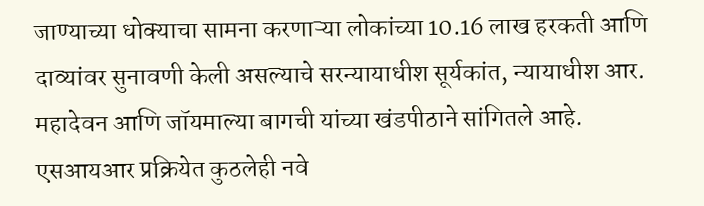जाण्याच्या धोक्याचा सामना करणाऱ्या लोकांच्या 10.16 लाख हरकती आणि दाव्यांवर सुनावणी केली असल्याचे सरन्यायाधीश सूर्यकांत, न्यायाधीश आर. महादेवन आणि जॉयमाल्या बागची यांच्या खंडपीठाने सांगितले आहे.
एसआयआर प्रक्रियेत कुठलेही नवे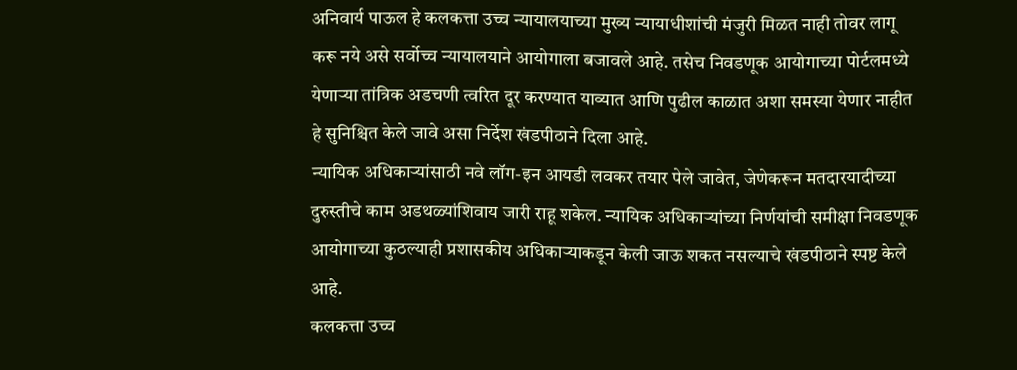अनिवार्य पाऊल हे कलकत्ता उच्च न्यायालयाच्या मुख्य न्यायाधीशांची मंजुरी मिळत नाही तोवर लागू करू नये असे सर्वोच्च न्यायालयाने आयोगाला बजावले आहे. तसेच निवडणूक आयोगाच्या पोर्टलमध्ये येणाऱ्या तांत्रिक अडचणी त्वरित दूर करण्यात याव्यात आणि पुढील काळात अशा समस्या येणार नाहीत हे सुनिश्चित केले जावे असा निर्देश खंडपीठाने दिला आहे.
न्यायिक अधिकाऱ्यांसाठी नवे लॉग-इन आयडी लवकर तयार पेले जावेत, जेणेकरून मतदारयादीच्या दुरुस्तीचे काम अडथळ्यांशिवाय जारी राहू शकेल. न्यायिक अधिकाऱ्यांच्या निर्णयांची समीक्षा निवडणूक आयोगाच्या कुठल्याही प्रशासकीय अधिकाऱ्याकडून केली जाऊ शकत नसल्याचे खंडपीठाने स्पष्ट केले आहे.
कलकत्ता उच्च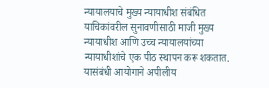न्यायालयाचे मुख्य न्यायाधीश संबंधित याचिकांवरील सुनावणीसाठी माजी मुख्य न्यायाधीश आणि उच्च न्यायालयांच्या न्यायाधीशांचे एक पीठ स्थापन करू शकतात. यासंबंधी आयोगाने अपीलीय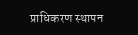प्राधिकरण स्थापन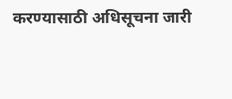करण्यासाठी अधिसूचना जारी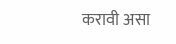करावी असा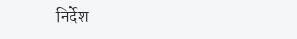निर्देश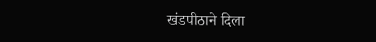खंडपीठाने दिला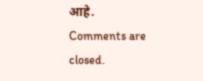आहे.
Comments are closed.